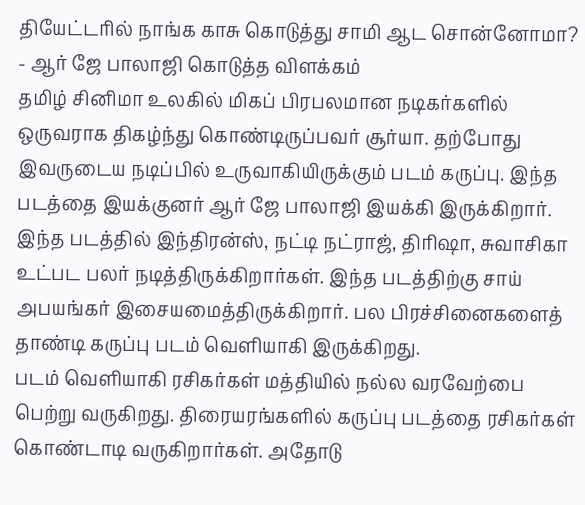தியேட்டரில் நாங்க காசு கொடுத்து சாமி ஆட சொன்னோமா? - ஆர் ஜே பாலாஜி கொடுத்த விளக்கம்
தமிழ் சினிமா உலகில் மிகப் பிரபலமான நடிகர்களில் ஒருவராக திகழ்ந்து கொண்டிருப்பவர் சூர்யா. தற்போது இவருடைய நடிப்பில் உருவாகியிருக்கும் படம் கருப்பு. இந்த படத்தை இயக்குனர் ஆர் ஜே பாலாஜி இயக்கி இருக்கிறார். இந்த படத்தில் இந்திரன்ஸ், நட்டி நட்ராஜ், திரிஷா, சுவாசிகா உட்பட பலர் நடித்திருக்கிறார்கள். இந்த படத்திற்கு சாய் அபயங்கர் இசையமைத்திருக்கிறார். பல பிரச்சினைகளைத் தாண்டி கருப்பு படம் வெளியாகி இருக்கிறது.
படம் வெளியாகி ரசிகர்கள் மத்தியில் நல்ல வரவேற்பை பெற்று வருகிறது. திரையரங்களில் கருப்பு படத்தை ரசிகர்கள் கொண்டாடி வருகிறார்கள். அதோடு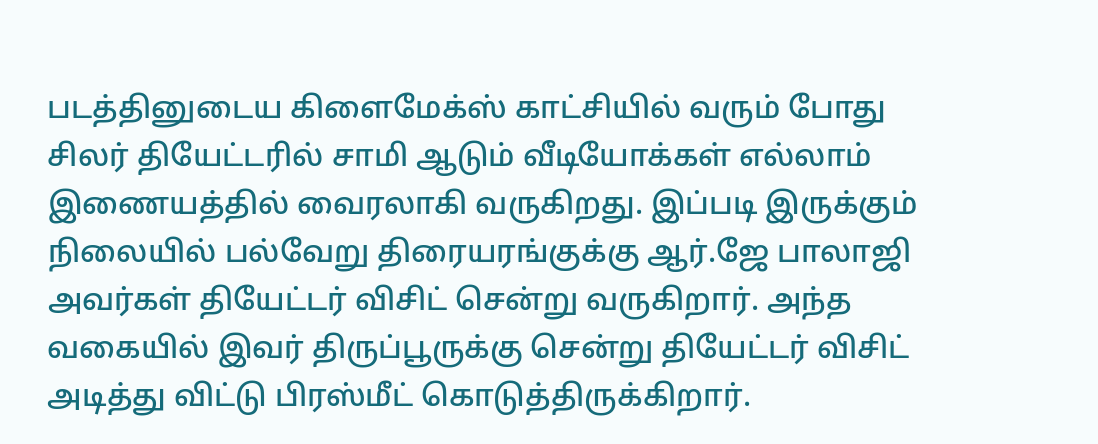படத்தினுடைய கிளைமேக்ஸ் காட்சியில் வரும் போது சிலர் தியேட்டரில் சாமி ஆடும் வீடியோக்கள் எல்லாம் இணையத்தில் வைரலாகி வருகிறது. இப்படி இருக்கும் நிலையில் பல்வேறு திரையரங்குக்கு ஆர்.ஜே பாலாஜி அவர்கள் தியேட்டர் விசிட் சென்று வருகிறார். அந்த வகையில் இவர் திருப்பூருக்கு சென்று தியேட்டர் விசிட் அடித்து விட்டு பிரஸ்மீட் கொடுத்திருக்கிறார்.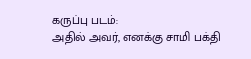கருப்பு படம்:
அதில் அவர், எனக்கு சாமி பக்தி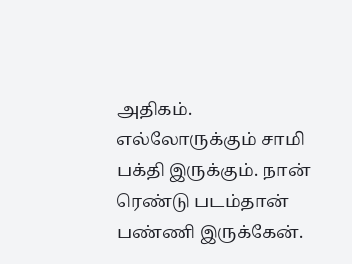அதிகம். எல்லோருக்கும் சாமி பக்தி இருக்கும். நான் ரெண்டு படம்தான் பண்ணி இருக்கேன்.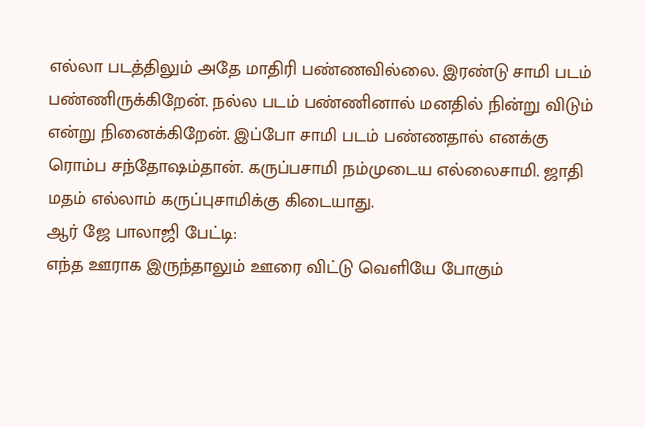எல்லா படத்திலும் அதே மாதிரி பண்ணவில்லை. இரண்டு சாமி படம் பண்ணிருக்கிறேன். நல்ல படம் பண்ணினால் மனதில் நின்று விடும் என்று நினைக்கிறேன். இப்போ சாமி படம் பண்ணதால் எனக்கு ரொம்ப சந்தோஷம்தான். கருப்பசாமி நம்முடைய எல்லைசாமி. ஜாதி மதம் எல்லாம் கருப்புசாமிக்கு கிடையாது.
ஆர் ஜே பாலாஜி பேட்டி:
எந்த ஊராக இருந்தாலும் ஊரை விட்டு வெளியே போகும்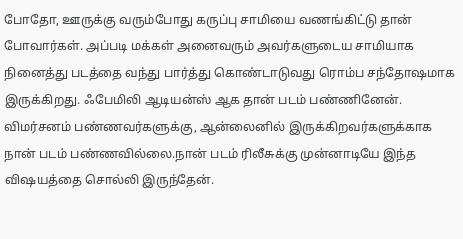போதோ, ஊருக்கு வரும்போது கருப்பு சாமியை வணங்கிட்டு தான் போவார்கள். அப்படி மக்கள் அனைவரும் அவர்களுடைய சாமியாக நினைத்து படத்தை வந்து பார்த்து கொண்டாடுவது ரொம்ப சந்தோஷமாக இருக்கிறது. ஃபேமிலி ஆடியன்ஸ் ஆக தான் படம் பண்ணினேன். விமர்சனம் பண்ணவர்களுக்கு, ஆன்லைனில் இருக்கிறவர்களுக்காக நான் படம் பண்ணவில்லை.நான் படம் ரிலீசுக்கு முன்னாடியே இந்த விஷயத்தை சொல்லி இருந்தேன்.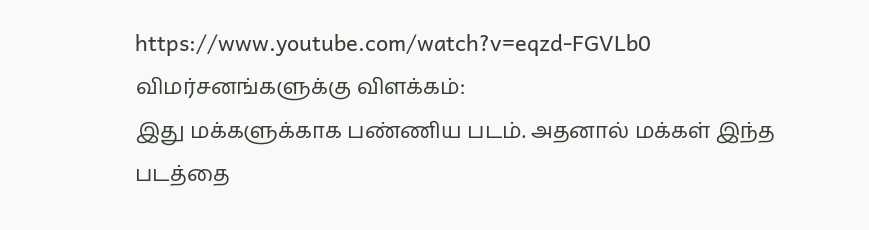https://www.youtube.com/watch?v=eqzd-FGVLb0
விமர்சனங்களுக்கு விளக்கம்:
இது மக்களுக்காக பண்ணிய படம். அதனால் மக்கள் இந்த படத்தை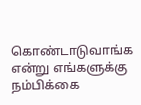கொண்டாடுவாங்க என்று எங்களுக்கு நம்பிக்கை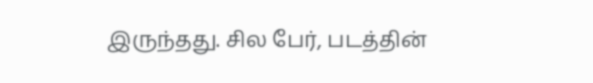இருந்தது. சில பேர், படத்தின்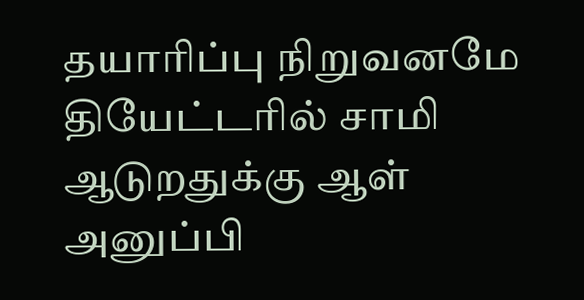தயாரிப்பு நிறுவனமே தியேட்டரில் சாமி ஆடுறதுக்கு ஆள் அனுப்பி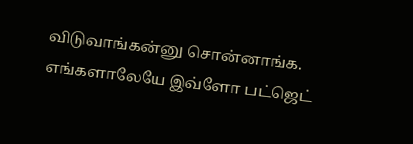விடுவாங்கன்னு சொன்னாங்க. எங்களாலேயே இவ்ளோ பட்ஜெட்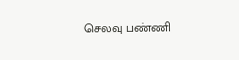செலவு பண்ணி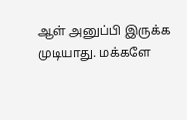ஆள் அனுப்பி இருக்க முடியாது. மக்களே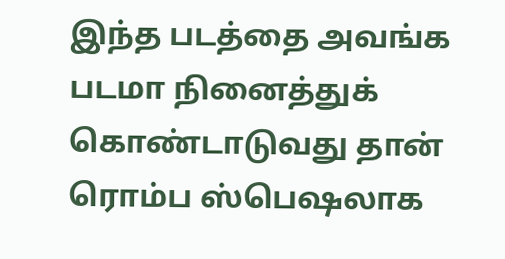இந்த படத்தை அவங்க படமா நினைத்துக் கொண்டாடுவது தான் ரொம்ப ஸ்பெஷலாக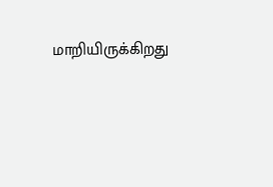மாறியிருக்கிறது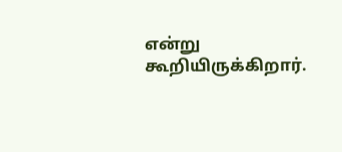என்று கூறியிருக்கிறார்.